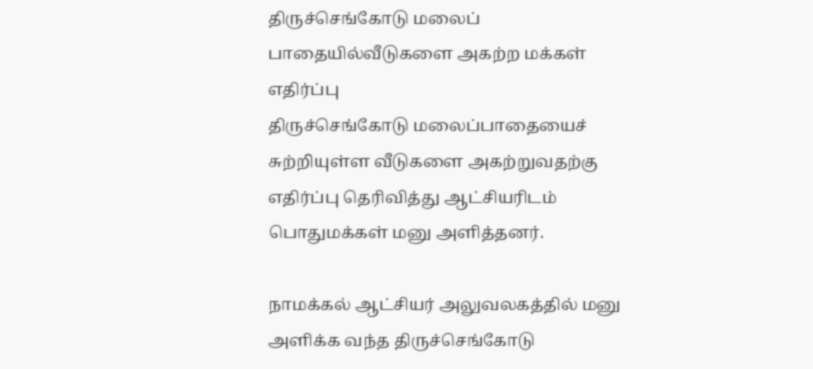திருச்செங்கோடு மலைப் பாதையில்வீடுகளை அகற்ற மக்கள் எதிர்ப்பு
திருச்செங்கோடு மலைப்பாதையைச் சுற்றியுள்ள வீடுகளை அகற்றுவதற்கு எதிர்ப்பு தெரிவித்து ஆட்சியரிடம் பொதுமக்கள் மனு அளித்தனர்.

நாமக்கல் ஆட்சியர் அலுவலகத்தில் மனு அளிக்க வந்த திருச்செங்கோடு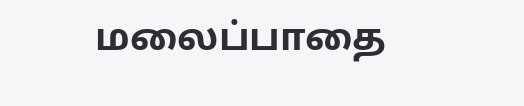மலைப்பாதை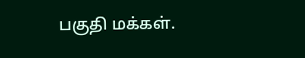பகுதி மக்கள்.